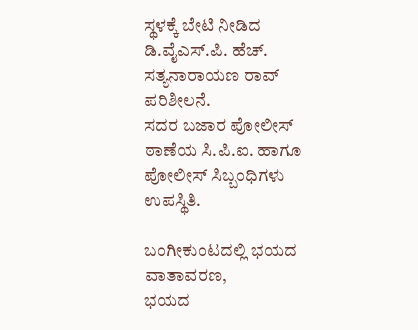ಸ್ಥಳಕ್ಕೆ ಬೇಟಿ ನೀಡಿದ ಡಿ.ವೈಎಸ್.ಪಿ. ಹೆಚ್. ಸತ್ಯನಾರಾಯಣ ರಾವ್ ಪರಿಶೀಲನೆ.
ಸದರ ಬಜಾರ ಪೋಲೀಸ್ ಠಾಣೆಯ ಸಿ.ಪಿ.ಐ. ಹಾಗೂ ಪೋಲೀಸ್ ಸಿಬ್ಬಂಧಿಗಳು ಉಪಸ್ಥಿತಿ.

ಬಂಗೀಕುಂಟದಲ್ಲಿ ಭಯದ ವಾತಾವರಣ,
ಭಯದ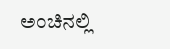ಅಂಚಿನಲ್ಲಿ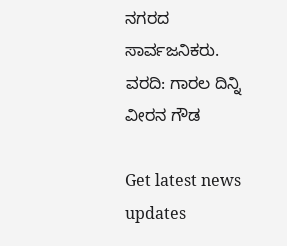ನಗರದ ಸಾರ್ವಜನಿಕರು.
ವರದಿ: ಗಾರಲ ದಿನ್ನಿ ವೀರನ ಗೌಡ

Get latest news updates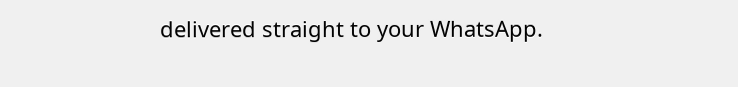delivered straight to your WhatsApp.